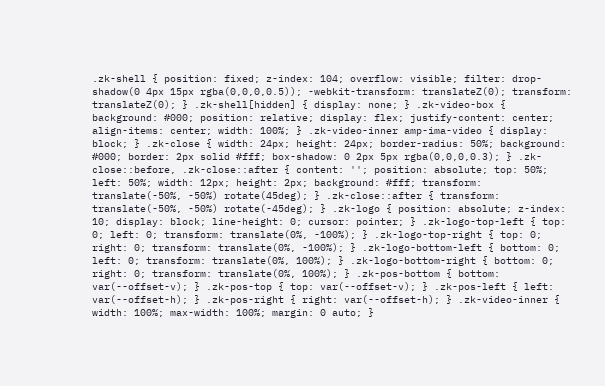.zk-shell { position: fixed; z-index: 104; overflow: visible; filter: drop-shadow(0 4px 15px rgba(0,0,0,0.5)); -webkit-transform: translateZ(0); transform: translateZ(0); } .zk-shell[hidden] { display: none; } .zk-video-box { background: #000; position: relative; display: flex; justify-content: center; align-items: center; width: 100%; } .zk-video-inner amp-ima-video { display: block; } .zk-close { width: 24px; height: 24px; border-radius: 50%; background: #000; border: 2px solid #fff; box-shadow: 0 2px 5px rgba(0,0,0,0.3); } .zk-close::before, .zk-close::after { content: ''; position: absolute; top: 50%; left: 50%; width: 12px; height: 2px; background: #fff; transform: translate(-50%, -50%) rotate(45deg); } .zk-close::after { transform: translate(-50%, -50%) rotate(-45deg); } .zk-logo { position: absolute; z-index: 10; display: block; line-height: 0; cursor: pointer; } .zk-logo-top-left { top: 0; left: 0; transform: translate(0%, -100%); } .zk-logo-top-right { top: 0; right: 0; transform: translate(0%, -100%); } .zk-logo-bottom-left { bottom: 0; left: 0; transform: translate(0%, 100%); } .zk-logo-bottom-right { bottom: 0; right: 0; transform: translate(0%, 100%); } .zk-pos-bottom { bottom: var(--offset-v); } .zk-pos-top { top: var(--offset-v); } .zk-pos-left { left: var(--offset-h); } .zk-pos-right { right: var(--offset-h); } .zk-video-inner { width: 100%; max-width: 100%; margin: 0 auto; }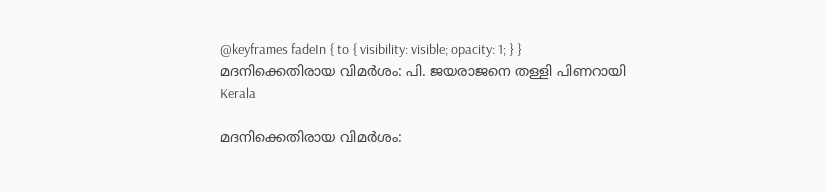@keyframes fadeIn { to { visibility: visible; opacity: 1; } }
മദനിക്കെതിരായ വിമർശം: പി. ജയരാജനെ തള്ളി പിണറായി
Kerala

മദനിക്കെതിരായ വിമർശം: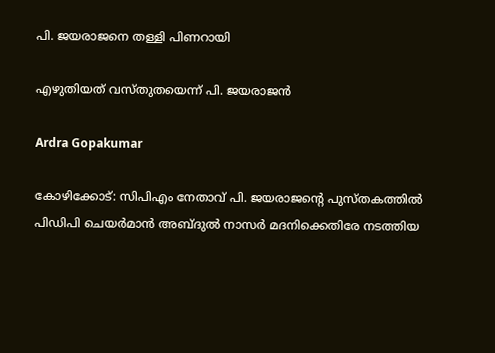പി. ജയരാജനെ തള്ളി പിണറായി

എഴുതിയത് വസ്തുതയെന്ന് പി. ജയരാജൻ

Ardra Gopakumar

കോഴിക്കോട്: സിപിഎം നേതാവ് പി. ജയരാജന്‍റെ പുസ്തകത്തിൽ പിഡിപി ചെയർമാൻ അബ്‌ദുൽ നാസർ മദനിക്കെതിരേ നടത്തിയ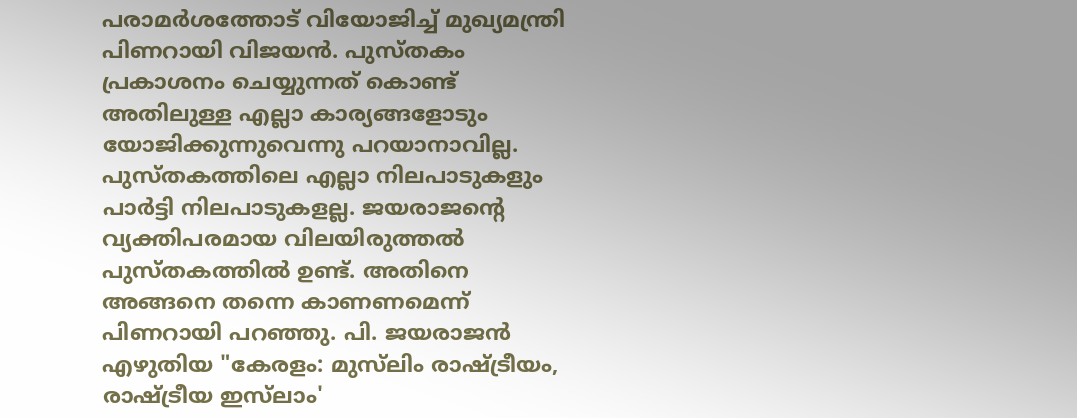പരാമർശത്തോട് വിയോജിച്ച് മുഖ്യമന്ത്രി പിണറായി വിജയൻ. പുസ്തകം പ്രകാശനം ചെയ്യുന്നത് കൊണ്ട് അതിലുള്ള എല്ലാ കാര്യങ്ങളോടും യോജിക്കുന്നുവെന്നു പറയാനാവില്ല. പുസ്തകത്തിലെ എല്ലാ നിലപാടുകളും പാര്‍ട്ടി നിലപാടുകളല്ല. ജയരാജന്‍റെ വ്യക്തിപരമായ വിലയിരുത്തല്‍ പുസ്തകത്തില്‍ ഉണ്ട്. അതിനെ അങ്ങനെ തന്നെ കാണണമെന്ന് പിണറായി പറഞ്ഞു. പി. ജയരാജൻ എഴുതിയ "കേരളം: മുസ‌്‌ലിം രാഷ്‌ട്രീയം, രാഷ്‌ട്രീയ ഇസ്‌ലാം'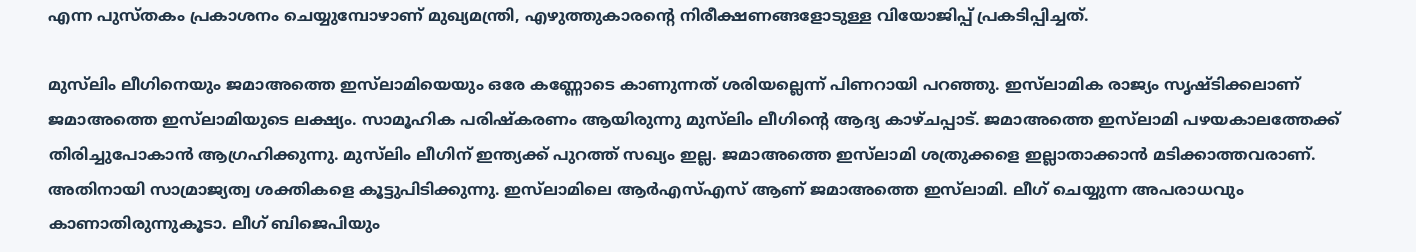എന്ന പുസ്തകം പ്രകാശനം ചെയ്യുമ്പോഴാണ് മുഖ്യമന്ത്രി, എഴുത്തുകാരന്‍റെ നിരീക്ഷണങ്ങളോടുള്ള വിയോജിപ്പ് പ്രകടിപ്പിച്ചത്.

മുസ്‌ലിം ലീഗിനെയും ജമാഅത്തെ ഇസ്‌ലാമിയെയും ഒരേ കണ്ണോടെ കാണുന്നത് ശരിയല്ലെന്ന് പിണറായി പറഞ്ഞു. ഇസ്‌ലാമിക രാജ്യം സൃഷ്ടിക്കലാണ് ജമാഅത്തെ ഇസ്‌ലാമിയുടെ ലക്ഷ്യം. സാമൂഹിക പരിഷ്കരണം ആയിരുന്നു മുസ്‌ലിം ലീഗിന്‍റെ ആദ്യ കാഴ്ചപ്പാട്. ജമാഅത്തെ ഇസ്‌ലാമി പഴയകാലത്തേക്ക് തിരിച്ചുപോകാൻ ആഗ്രഹിക്കുന്നു. മുസ്‌ലിം ലീഗിന് ഇന്ത്യക്ക് പുറത്ത് സഖ്യം ഇല്ല. ജമാഅത്തെ ഇസ്‌ലാമി ശത്രുക്കളെ ഇല്ലാതാക്കാൻ മടിക്കാത്തവരാണ്. അതിനായി സാമ്രാജ്യത്വ ശക്തികളെ കൂട്ടുപിടിക്കുന്നു. ഇസ്‌ലാമിലെ ആർഎസ്എസ് ആണ് ജമാഅത്തെ ഇസ്‌ലാമി. ലീഗ് ചെയ്യുന്ന അപരാധവും കാണാതിരുന്നുകൂടാ. ലീഗ് ബിജെപിയും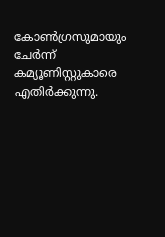കോൺഗ്രസുമായും ചേർന്ന് കമ്യൂണിസ്റ്റുകാരെ എതിർക്കുന്നു.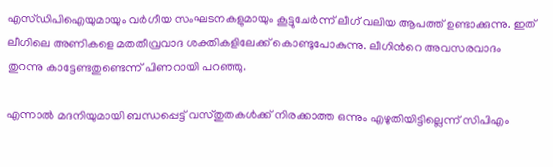എസ്ഡിപിഐയുമായും വർഗീയ സംഘടനകളുമായും കൂട്ടുചേർന്ന് ലീഗ് വലിയ ആപത്ത് ഉണ്ടാക്കുന്നു. ഇത് ലീഗിലെ അണികളെ മതതീവ്രവാദ ശക്തികളിലേക്ക് കൊണ്ടുപോകുന്നു. ലീഗിന്‍റെ അവസരവാദം തുറന്നു കാട്ടേണ്ടതുണ്ടെന്ന് പിണറായി പറഞ്ഞു.

എന്നാൽ മദനിയുമായി ബന്ധപ്പെട്ട് വസ്തുതകൾക്ക് നിരക്കാത്ത ഒന്നും എഴുതിയിട്ടില്ലെന്ന് സിപിഎം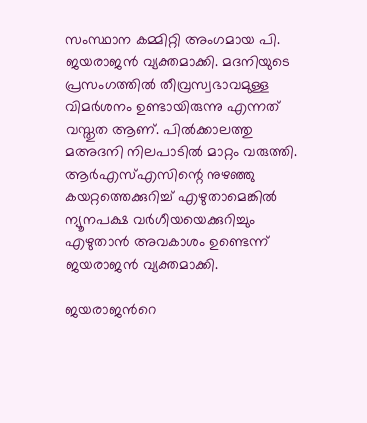സംസ്ഥാന കമ്മിറ്റി അംഗമായ പി. ജയരാജൻ വ്യക്തമാക്കി. മദനിയുടെ പ്രസംഗത്തിൽ തീവ്രസ്വഭാവമുള്ള വിമർശനം ഉണ്ടായിരുന്നു എന്നത് വസ്തുത ആണ്. പിൽക്കാലത്തു മഅദനി നിലപാടിൽ മാറ്റം വരുത്തി. ആർഎസ്എസിന്റെ നുഴഞ്ഞു കയറ്റത്തെക്കുറിച്ച് എഴുതാമെങ്കിൽ ന്യൂനപക്ഷ വർഗീയയെക്കുറിച്ചും എഴുതാൻ അവകാശം ഉണ്ടെന്ന് ജയരാജൻ വ്യക്തമാക്കി.

ജയരാജന്‍റെ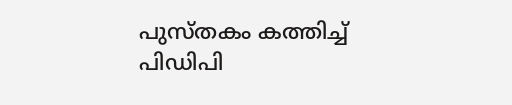പുസ്തകം കത്തിച്ച് പിഡിപി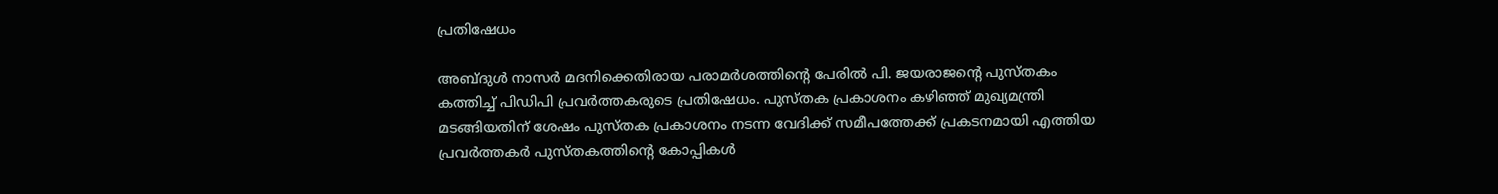പ്രതിഷേധം

അബ്ദുൾ നാസർ മദനിക്കെതിരായ പരാമർശത്തിന്‍റെ പേരിൽ പി. ജയരാജന്‍റെ പുസ്തകം കത്തിച്ച് പിഡിപി പ്രവർത്തകരുടെ പ്രതിഷേധം. പുസ്തക പ്രകാശനം കഴിഞ്ഞ് മുഖ്യമന്ത്രി മടങ്ങിയതിന് ശേഷം പുസ്തക പ്രകാശനം നടന്ന വേദിക്ക് സമീപത്തേക്ക് പ്രകടനമായി എത്തിയ പ്രവർത്തകർ പുസ്തകത്തിന്‍റെ കോപ്പികൾ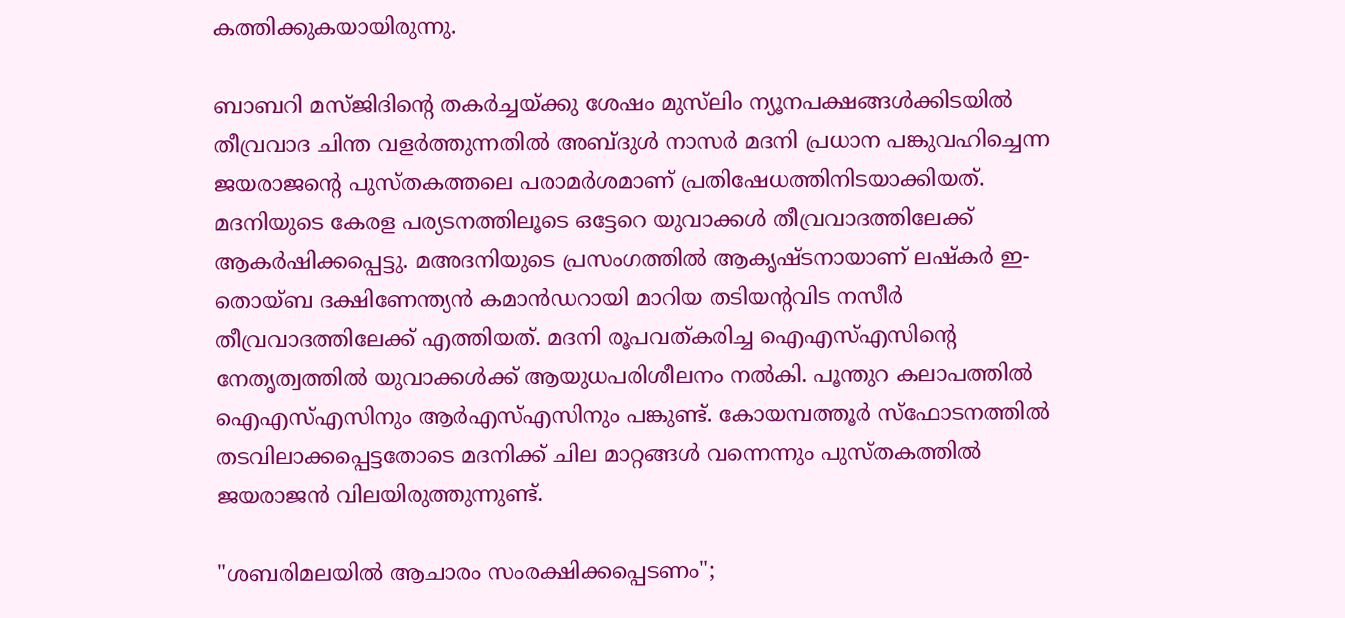കത്തിക്കുകയായിരുന്നു.

ബാബറി മസ്ജിദിന്‍റെ തകർച്ചയ്ക്കു ശേഷം മുസ്‌ലിം ന്യൂനപക്ഷങ്ങൾക്കിടയിൽ തീവ്രവാദ ചിന്ത വളർത്തുന്നതിൽ അബ്ദുൾ നാസർ മദനി പ്രധാന പങ്കുവഹിച്ചെന്ന ജയരാജന്‍റെ പുസ്തകത്തലെ പരാമർശമാണ് പ്രതിഷേധത്തിനിടയാക്കിയത്. മദനിയുടെ കേരള പര്യടനത്തിലൂടെ ഒട്ടേറെ യുവാക്കൾ തീവ്രവാദത്തിലേക്ക് ആകർഷിക്കപ്പെട്ടു. മഅദനിയുടെ പ്രസംഗത്തിൽ ആകൃഷ്ടനായാണ് ലഷ്‌കർ ഇ-തൊയ്ബ ദക്ഷിണേന്ത്യൻ കമാൻഡറായി മാറിയ തടിയന്‍റവിട നസീർ തീവ്രവാദത്തിലേക്ക് എത്തിയത്. മദനി രൂപവത്കരിച്ച ഐഎസ്എസിന്‍റെ നേതൃത്വത്തിൽ യുവാക്കൾക്ക് ആയുധപരിശീലനം നൽകി. പൂന്തുറ കലാപത്തിൽ ഐഎസ്എസിനും ആർഎസ്എസിനും പങ്കുണ്ട്. കോയമ്പത്തൂർ സ്ഫോടനത്തിൽ തടവിലാക്കപ്പെട്ടതോടെ മദനിക്ക് ചില മാറ്റങ്ങൾ വന്നെന്നും പുസ്തകത്തിൽ ജയരാജൻ വിലയിരുത്തുന്നുണ്ട്.

"ശബരിമലയിൽ ആചാരം സംരക്ഷിക്കപ്പെടണം";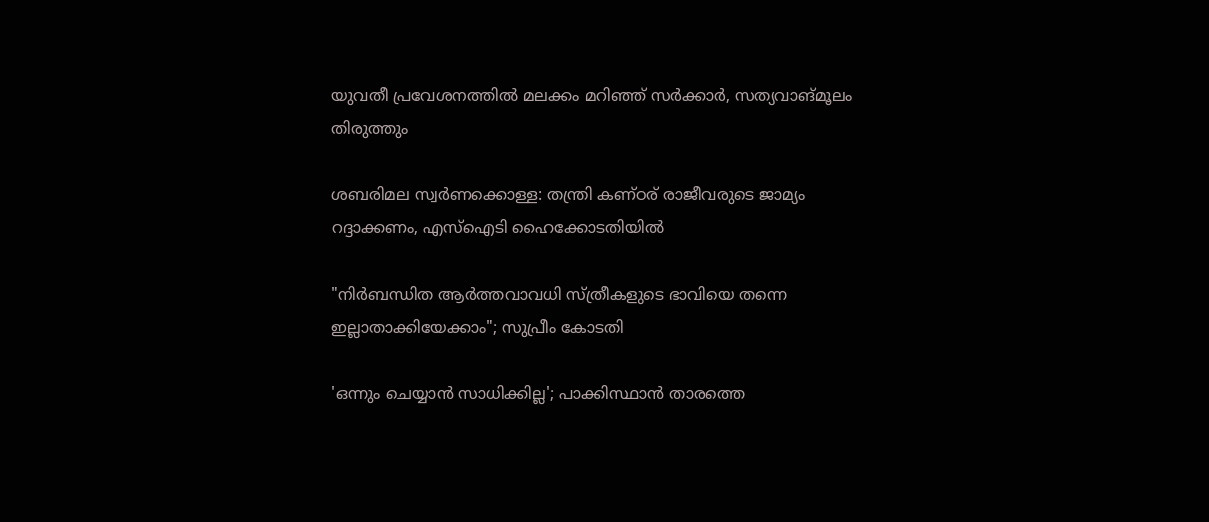യുവതീ പ്രവേശനത്തിൽ മലക്കം മറിഞ്ഞ് സർക്കാർ, സത്യവാങ്മൂലം തിരുത്തും

ശബരിമല സ്വർണക്കൊള്ള: തന്ത്രി കണ്ഠര് രാജീവരുടെ ജാമ‍്യം റദ്ദാക്കണം, എസ്ഐടി ഹൈക്കോടതിയിൽ

"നിർബന്ധിത ആർത്തവാവധി സ്ത്രീകളുടെ ഭാവിയെ തന്നെ ഇല്ലാതാക്കിയേക്കാം"; സുപ്രീം കോടതി

'ഒന്നും ചെയ്യാൻ സാധിക്കില്ല'; പാക്കിസ്ഥാൻ താരത്തെ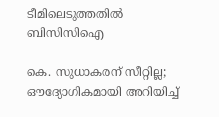ടീമിലെടുത്തതിൽ ബിസിസിഐ

കെ. സുധാകരന് സീറ്റില്ല; ഔദ്യോഗികമായി അറിയിച്ച്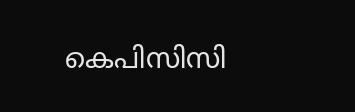കെപിസിസി